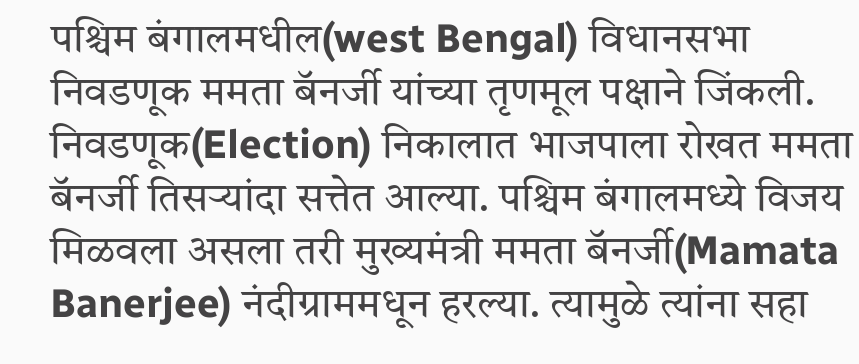पश्चिम बंगालमधील(west Bengal) विधानसभा निवडणूक ममता बॅनर्जी यांच्या तृणमूल पक्षाने जिंकली. निवडणूक(Election) निकालात भाजपाला रोखत ममता बॅनर्जी तिसऱ्यांदा सत्तेत आल्या. पश्चिम बंगालमध्ये विजय मिळवला असला तरी मुख्यमंत्री ममता बॅनर्जी(Mamata Banerjee) नंदीग्राममधून हरल्या. त्यामुळे त्यांना सहा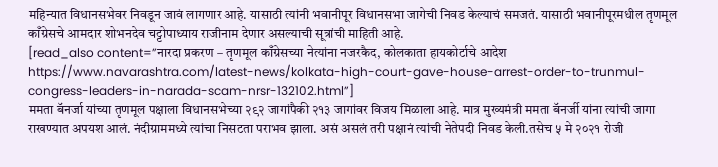महिन्यात विधानसभेवर निवडून जावं लागणार आहे. यासाठी त्यांनी भवानीपूर विधानसभा जागेची निवड केल्याचं समजतं. यासाठी भवानीपूरमधील तृणमूल काँग्रेसचे आमदार शोभनदेव चट्टोपाध्याय राजीनाम देणार असल्याची सूत्रांची माहिती आहे.
[read_also content=”नारदा प्रकरण – तृणमूल काँग्रेसच्या नेत्यांना नजरकैद, कोलकाता हायकोर्टाचे आदेश https://www.navarashtra.com/latest-news/kolkata-high-court-gave-house-arrest-order-to-trunmul-congress-leaders-in-narada-scam-nrsr-132102.html”]
ममता बॅनर्जा यांच्या तृणमूल पक्षाला विधानसभेच्या २९२ जागांपैकी २१३ जागांवर विजय मिळाला आहे. मात्र मुख्यमंत्री ममता बॅनर्जी यांना त्यांची जागा राखण्यात अपयश आलं. नंदीग्राममध्ये त्यांचा निसटता पराभव झाला. असं असलं तरी पक्षानं त्यांची नेतेपदी निवड केली.तसेच ५ मे २०२१ रोजी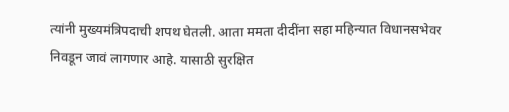त्यांनी मुख्यमंत्रिपदाची शपथ घेतली. आता ममता दीदींना सहा महिन्यात विधानसभेवर निवडून जावं लागणार आहे. यासाठी सुरक्षित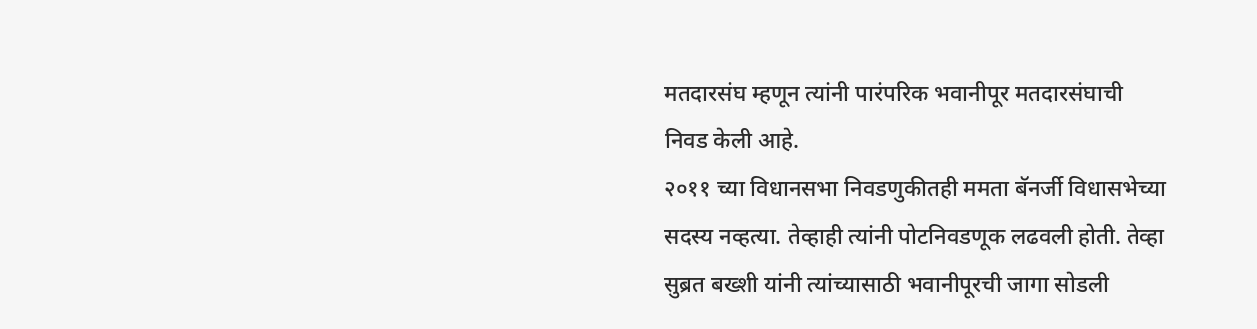मतदारसंघ म्हणून त्यांनी पारंपरिक भवानीपूर मतदारसंघाची निवड केली आहे.
२०११ च्या विधानसभा निवडणुकीतही ममता बॅनर्जी विधासभेच्या सदस्य नव्हत्या. तेव्हाही त्यांनी पोटनिवडणूक लढवली होती. तेव्हा सुब्रत बख्शी यांनी त्यांच्यासाठी भवानीपूरची जागा सोडली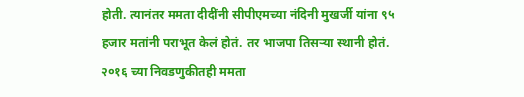होती. त्यानंतर ममता दीदींनी सीपीएमच्या नंदिनी मुखर्जी यांना ९५ हजार मतांनी पराभूत केलं होतं. तर भाजपा तिसऱ्या स्थानी होतं. २०१६ च्या निवडणुकीतही ममता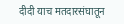दीदी याच मतदारसंघातून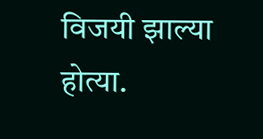विजयी झाल्या होत्या.